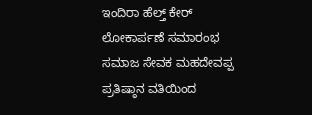ಇಂದಿರಾ ಹೆಲ್ತ್ ಕೇರ್ ಲೋಕಾರ್ಪಣೆ ಸಮಾರಂಭ
ಸಮಾಜ ಸೇವಕ ಮಹದೇವಪ್ಪ ಪ್ರತಿಷ್ಠಾನ ವತಿಯಿಂದ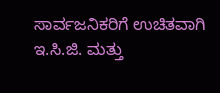ಸಾರ್ವಜನಿಕರಿಗೆ ಉಚಿತವಾಗಿ ಇ.ಸಿ.ಜಿ. ಮತ್ತು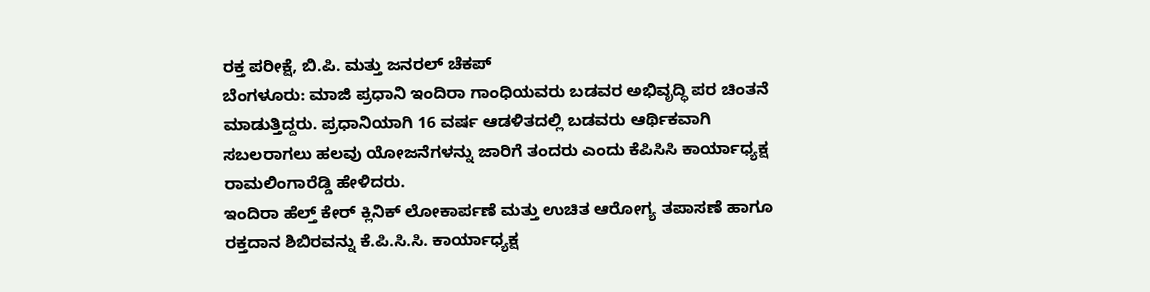ರಕ್ತ ಪರೀಕ್ಷೆ, ಬಿ.ಪಿ. ಮತ್ತು ಜನರಲ್ ಚೆಕಪ್
ಬೆಂಗಳೂರು: ಮಾಜಿ ಪ್ರಧಾನಿ ಇಂದಿರಾ ಗಾಂಧಿಯವರು ಬಡವರ ಅಭಿವೃದ್ಧಿ ಪರ ಚಿಂತನೆ ಮಾಡುತ್ತಿದ್ದರು. ಪ್ರಧಾನಿಯಾಗಿ 16 ವರ್ಷ ಆಡಳಿತದಲ್ಲಿ ಬಡವರು ಆರ್ಥಿಕವಾಗಿ ಸಬಲರಾಗಲು ಹಲವು ಯೋಜನೆಗಳನ್ನು ಜಾರಿಗೆ ತಂದರು ಎಂದು ಕೆಪಿಸಿಸಿ ಕಾರ್ಯಾಧ್ಯಕ್ಷ ರಾಮಲಿಂಗಾರೆಡ್ಡಿ ಹೇಳಿದರು.
ಇಂದಿರಾ ಹೆಲ್ತ್ ಕೇರ್ ಕ್ಲಿನಿಕ್ ಲೋಕಾರ್ಪಣೆ ಮತ್ತು ಉಚಿತ ಆರೋಗ್ಯ ತಪಾಸಣೆ ಹಾಗೂ ರಕ್ತದಾನ ಶಿಬಿರವನ್ನು ಕೆ.ಪಿ.ಸಿ.ಸಿ. ಕಾರ್ಯಾಧ್ಯಕ್ಷ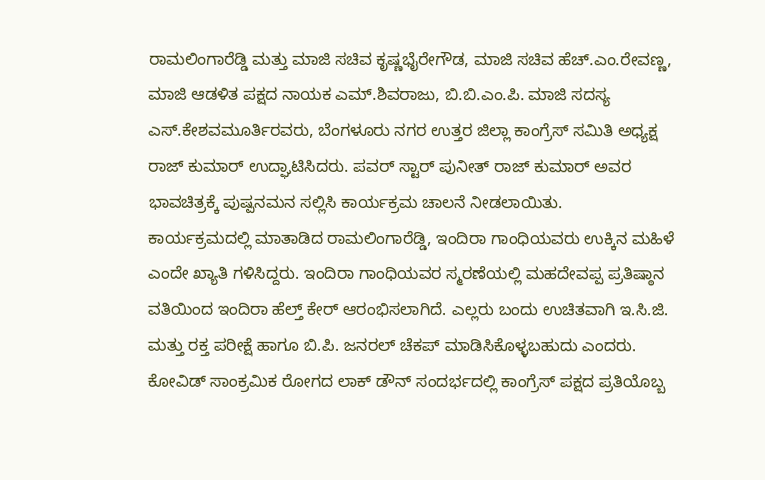ರಾಮಲಿಂಗಾರೆಡ್ಡಿ ಮತ್ತು ಮಾಜಿ ಸಚಿವ ಕೃಷ್ಣಭೈರೇಗೌಡ, ಮಾಜಿ ಸಚಿವ ಹೆಚ್.ಎಂ.ರೇವಣ್ಣ, ಮಾಜಿ ಆಡಳಿತ ಪಕ್ಷದ ನಾಯಕ ಎಮ್.ಶಿವರಾಜು, ಬಿ.ಬಿ.ಎಂ.ಪಿ. ಮಾಜಿ ಸದಸ್ಯ ಎಸ್.ಕೇಶವಮೂರ್ತಿರವರು, ಬೆಂಗಳೂರು ನಗರ ಉತ್ತರ ಜಿಲ್ಲಾ ಕಾಂಗ್ರೆಸ್ ಸಮಿತಿ ಅಧ್ಯಕ್ಷ ರಾಜ್ ಕುಮಾರ್ ಉದ್ಘಾಟಿಸಿದರು. ಪವರ್ ಸ್ಟಾರ್ ಪುನೀತ್ ರಾಜ್ ಕುಮಾರ್ ಅವರ ಭಾವಚಿತ್ರಕ್ಕೆ ಪುಷ್ಪನಮನ ಸಲ್ಲಿಸಿ ಕಾರ್ಯಕ್ರಮ ಚಾಲನೆ ನೀಡಲಾಯಿತು.
ಕಾರ್ಯಕ್ರಮದಲ್ಲಿ ಮಾತಾಡಿದ ರಾಮಲಿಂಗಾರೆಡ್ಡಿ, ಇಂದಿರಾ ಗಾಂಧಿಯವರು ಉಕ್ಕಿನ ಮಹಿಳೆ ಎಂದೇ ಖ್ಯಾತಿ ಗಳಿಸಿದ್ದರು. ಇಂದಿರಾ ಗಾಂಧಿಯವರ ಸ್ಮರಣೆಯಲ್ಲಿ ಮಹದೇವಪ್ಪ ಪ್ರತಿಷ್ಠಾನ ವತಿಯಿಂದ ಇಂದಿರಾ ಹೆಲ್ತ್ ಕೇರ್ ಆರಂಭಿಸಲಾಗಿದೆ. ಎಲ್ಲರು ಬಂದು ಉಚಿತವಾಗಿ ಇ.ಸಿ.ಜಿ. ಮತ್ತು ರಕ್ತ ಪರೀಕ್ಷೆ ಹಾಗೂ ಬಿ.ಪಿ. ಜನರಲ್ ಚೆಕಪ್ ಮಾಡಿಸಿಕೊಳ್ಳಬಹುದು ಎಂದರು.
ಕೋವಿಡ್ ಸಾಂಕ್ರಮಿಕ ರೋಗದ ಲಾಕ್ ಡೌನ್ ಸಂದರ್ಭದಲ್ಲಿ ಕಾಂಗ್ರೆಸ್ ಪಕ್ಷದ ಪ್ರತಿಯೊಬ್ಬ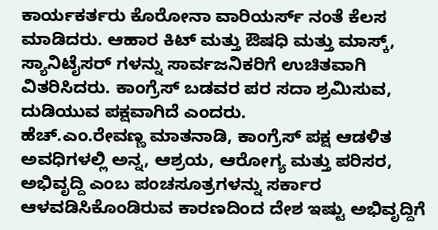ಕಾರ್ಯಕರ್ತರು ಕೊರೋನಾ ವಾರಿಯರ್ಸ್ ನಂತೆ ಕೆಲಸ ಮಾಡಿದರು. ಆಹಾರ ಕಿಟ್ ಮತ್ತು ಔಷಧಿ ಮತ್ತು ಮಾಸ್ಕ್, ಸ್ಯಾನಿಟೈಸರ್ ಗಳನ್ನು ಸಾರ್ವಜನಿಕರಿಗೆ ಉಚಿತವಾಗಿ ವಿತರಿಸಿದರು. ಕಾಂಗ್ರೆಸ್ ಬಡವರ ಪರ ಸದಾ ಶ್ರಮಿಸುವ, ದುಡಿಯುವ ಪಕ್ಷವಾಗಿದೆ ಎಂದರು.
ಹೆಚ್.ಎಂ.ರೇವಣ್ಣ ಮಾತನಾಡಿ, ಕಾಂಗ್ರೆಸ್ ಪಕ್ಷ ಆಡಳಿತ ಅವಧಿಗಳಲ್ಲಿ ಅನ್ನ, ಆಶ್ರಯ, ಆರೋಗ್ಯ ಮತ್ತು ಪರಿಸರ, ಅಭಿವೃದ್ದಿ ಎಂಬ ಪಂಚಸೂತ್ರಗಳನ್ನು ಸರ್ಕಾರ ಆಳವಡಿಸಿಕೊಂಡಿರುವ ಕಾರಣದಿಂದ ದೇಶ ಇಷ್ಟು ಅಭಿವೃದ್ದಿಗೆ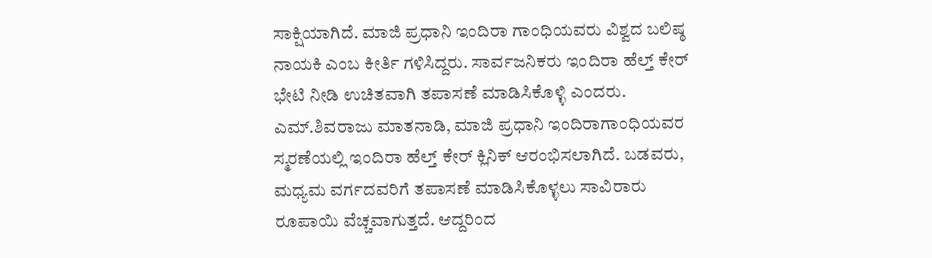ಸಾಕ್ಷಿಯಾಗಿದೆ. ಮಾಜಿ ಪ್ರಧಾನಿ ಇಂದಿರಾ ಗಾಂಧಿಯವರು ವಿಶ್ವದ ಬಲಿಷ್ಠ ನಾಯಕಿ ಎಂಬ ಕೀರ್ತಿ ಗಳಿಸಿದ್ದರು. ಸಾರ್ವಜನಿಕರು ಇಂದಿರಾ ಹೆಲ್ತ್ ಕೇರ್ ಭೇಟಿ ನೀಡಿ ಉಚಿತವಾಗಿ ತಪಾಸಣೆ ಮಾಡಿಸಿಕೊಳ್ಳಿ ಎಂದರು.
ಎಮ್.ಶಿವರಾಜು ಮಾತನಾಡಿ, ಮಾಜಿ ಪ್ರಧಾನಿ ಇಂದಿರಾಗಾಂಧಿಯವರ ಸ್ಮರಣೆಯಲ್ಲಿ ಇಂದಿರಾ ಹೆಲ್ತ್ ಕೇರ್ ಕ್ಲಿನಿಕ್ ಆರಂಭಿಸಲಾಗಿದೆ. ಬಡವರು, ಮಧ್ಯಮ ವರ್ಗದವರಿಗೆ ತಪಾಸಣೆ ಮಾಡಿಸಿಕೊಳ್ಳಲು ಸಾವಿರಾರು ರೂಪಾಯಿ ವೆಚ್ಚವಾಗುತ್ತದೆ. ಆದ್ದರಿಂದ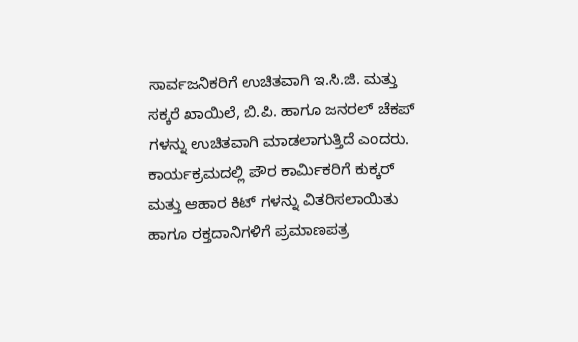ಸಾರ್ವಜನಿಕರಿಗೆ ಉಚಿತವಾಗಿ ಇ.ಸಿ.ಜಿ. ಮತ್ತು ಸಕ್ಕರೆ ಖಾಯಿಲೆ, ಬಿ.ಪಿ. ಹಾಗೂ ಜನರಲ್ ಚೆಕಪ್ ಗಳನ್ನು ಉಚಿತವಾಗಿ ಮಾಡಲಾಗುತ್ತಿದೆ ಎಂದರು.
ಕಾರ್ಯಕ್ರಮದಲ್ಲಿ ಪೌರ ಕಾರ್ಮಿಕರಿಗೆ ಕುಕ್ಕರ್ ಮತ್ತು ಆಹಾರ ಕಿಟ್ ಗಳನ್ನು ವಿತರಿಸಲಾಯಿತು ಹಾಗೂ ರಕ್ತದಾನಿಗಳಿಗೆ ಪ್ರಮಾಣಪತ್ರ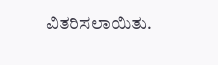ವಿತರಿಸಲಾಯಿತು.